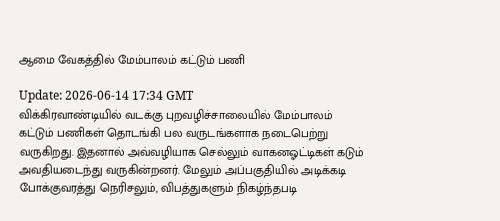ஆமை வேகத்தில் மேம்பாலம் கட்டும் பணி

Update: 2026-06-14 17:34 GMT
விக்கிரவாண்டியில் வடக்கு புறவழிச்சாலையில் மேம்பாலம் கட்டும் பணிகள் தொடங்கி பல வருடங்களாக நடைபெற்று வருகிறது. இதனால் அவ்வழியாக செல்லும் வாகனஓட்டிகள் கடும் அவதியடைந்து வருகின்றனர். மேலும் அப்பகுதியில் அடிக்கடி போக்குவரத்து நெரிசலும், விபத்துகளும் நிகழ்ந்தபடி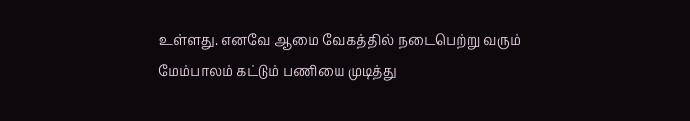உள்ளது. எனவே ஆமை வேகத்தில் நடைபெற்று வரும் மேம்பாலம் கட்டும் பணியை முடித்து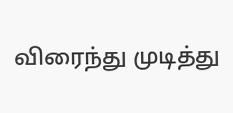விரைந்து முடித்து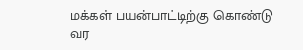மக்கள் பயன்பாட்டிற்கு கொண்டு வர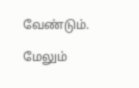வேண்டும்.

மேலும்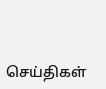செய்திகள்